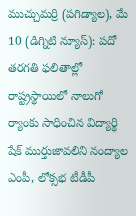ముచ్చుమర్రి (పగిడ్యాల), మే 10 (డిగ్నిటి న్యూస్): పదో తరగతి ఫలితాల్లో రాష్ట్రస్థాయిలో నాలుగో ర్యాంకు సాధించిన విద్యార్థి షేక్ ముర్తుజావలిని నంద్యాల ఎంపీ, లోక్సభ టీడీపీ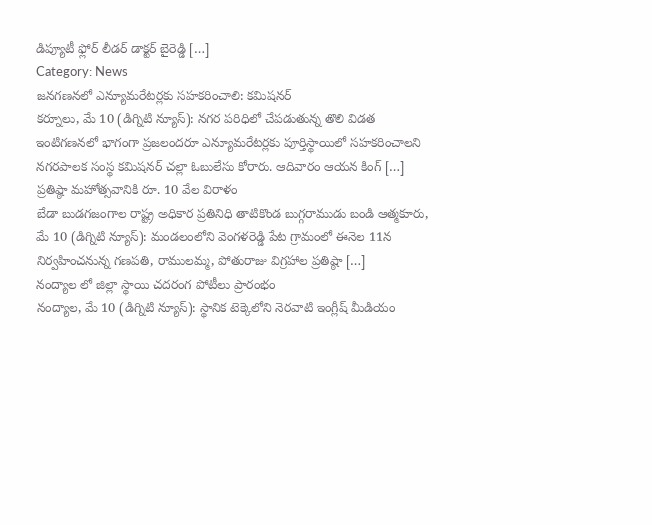డిప్యూటీ ఫ్లోర్ లీడర్ డాక్టర్ బైరెడ్డి […]
Category: News
జనగణనలో ఎన్యూమరేటర్లకు సహకరించాలి: కమిషనర్
కర్నూలు, మే 10 (డిగ్నిటి న్యూస్): నగర పరిధిలో చేపడుతున్న తొలి విడత ఇంటిగణనలో భాగంగా ప్రజలందరూ ఎన్యూమరేటర్లకు పూర్తిస్థాయిలో సహకరించాలని నగరపాలక సంస్థ కమిషనర్ చల్లా ఓబులేసు కోరారు. ఆదివారం ఆయన కింగ్ […]
ప్రతిష్ఠా మహోత్సవానికి రూ. 10 వేల విరాళం
బేడా బుడగజంగాల రాష్ట్ర అధికార ప్రతినిధి తాటికొండ బుగ్గరాముడు బండి ఆత్మకూరు, మే 10 (డిగ్నిటి న్యూస్): మండలంలోని వెంగళరెడ్డి పేట గ్రామంలో ఈనెల 11న నిర్వహించనున్న గణపతి, రాములమ్మ, పోతురాజు విగ్రహాల ప్రతిష్ఠా […]
నంద్యాల లో జిల్లా స్థాయి చదరంగ పోటీలు ప్రారంభం
నంద్యాల, మే 10 (డిగ్నిటి న్యూస్): స్థానిక టెక్కెలోని నెరవాటి ఇంగ్లీష్ మీడియం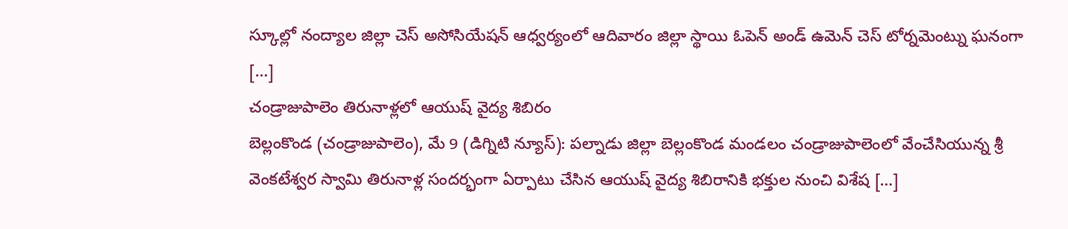స్కూల్లో నంద్యాల జిల్లా చెస్ అసోసియేషన్ ఆధ్వర్యంలో ఆదివారం జిల్లా స్థాయి ఓపెన్ అండ్ ఉమెన్ చెస్ టోర్నమెంట్ను ఘనంగా […]
చండ్రాజుపాలెం తిరునాళ్లలో ఆయుష్ వైద్య శిబిరం
బెల్లంకొండ (చండ్రాజుపాలెం), మే 9 (డిగ్నిటి న్యూస్): పల్నాడు జిల్లా బెల్లంకొండ మండలం చండ్రాజుపాలెంలో వేంచేసియున్న శ్రీ వెంకటేశ్వర స్వామి తిరునాళ్ల సందర్భంగా ఏర్పాటు చేసిన ఆయుష్ వైద్య శిబిరానికి భక్తుల నుంచి విశేష […]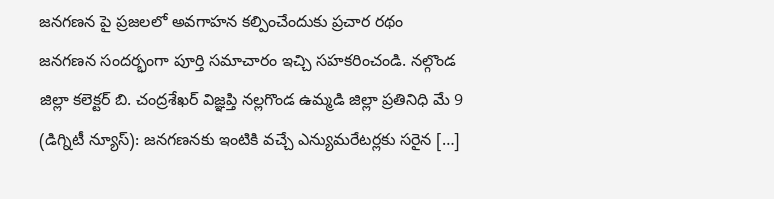జనగణన పై ప్రజలలో అవగాహన కల్పించేందుకు ప్రచార రథం
జనగణన సందర్భంగా పూర్తి సమాచారం ఇచ్చి సహకరించండి. నల్గొండ జిల్లా కలెక్టర్ బి. చంద్రశేఖర్ విజ్ఞప్తి నల్లగొండ ఉమ్మడి జిల్లా ప్రతినిధి మే 9 (డిగ్నిటీ న్యూస్): జనగణనకు ఇంటికి వచ్చే ఎన్యుమరేటర్లకు సరైన […]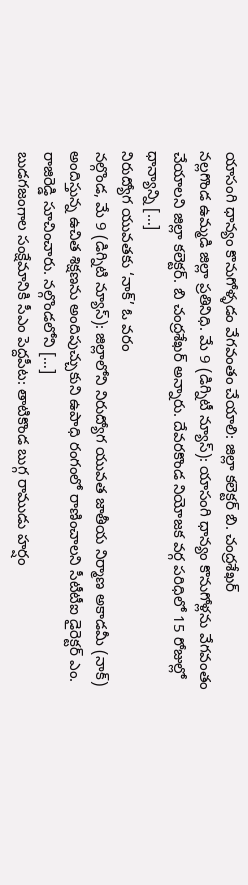యాసంగి ధాన్యం కొనుగోళ్ళడం వేగవంతం చేయాలి: జిల్లా కలెక్టర్ బి. చంద్రశేఖర్
నల్లగొండ ఉమ్మడి జిల్లా ప్రతినిధి. మే 9 (డిగ్నిటీ న్యూస్): యాసంగి ధాన్యం కొనుగోళ్లను వేగవంతం చేయాలని జిల్లా కలెక్టర్. బి చంద్రశేఖర్ అన్నారు. దేవరకొండ నియోజక వర్గ పరిధిలో 15 రోజుల్లో ధాన్యాన్ని […]
నిరుద్యోగ యువతకు ‘నాక్’ ఓ వరం
నల్గొండ, మే 9 (డిగ్నిటి న్యూస్): జిల్లాలోని నిరుద్యోగ యువత జాతీయ నిర్మాణ అకాడమీ (నాక్) అందిస్తున్న ఉచిత శిక్షణను అందిపుచ్చుకుని ఉపాధి రంగంలో రాణించాలని సీటీటీఐ డైరెక్టర్ ఎం. రాజిరెడ్డి సూచించారు. నల్గొండలోని […]
బుడగజంగాల సంక్షేమానికి సీఎం పెద్దపీట: తాటికొండ బుగ్గ రాముడు హర్షం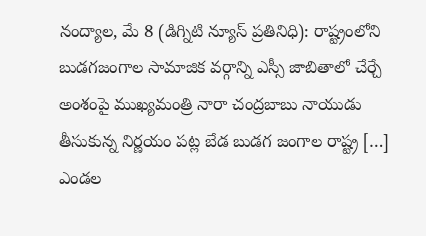నంద్యాల, మే 8 (డిగ్నిటి న్యూస్ ప్రతినిధి): రాష్ట్రంలోని బుడగజంగాల సామాజిక వర్గాన్ని ఎస్సీ జాబితాలో చేర్చే అంశంపై ముఖ్యమంత్రి నారా చంద్రబాబు నాయుడు తీసుకున్న నిర్ణయం పట్ల బేడ బుడగ జంగాల రాష్ట్ర […]
ఎండల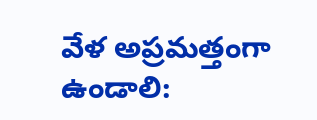వేళ అప్రమత్తంగా ఉండాలి: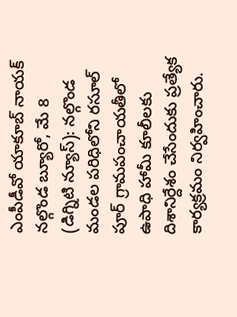ఎంపీడీవో యాకూబ్ నాయక్
నల్గొండ బ్యూరో, మే 8 (డిగ్నిటి న్యూస్): నల్గొండ మండల పరిధిలోని రసూల్ పూర్ గ్రామపంచాయతీలో ఉపాధి హామీ కూలీలకు దిశానిర్దేశం చేసేందుకు ప్రత్యేక కార్యక్రమం నిర్వహించారు.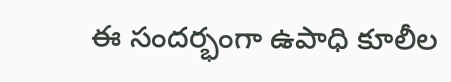ఈ సందర్భంగా ఉపాధి కూలీల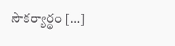సౌకర్యార్థం […]